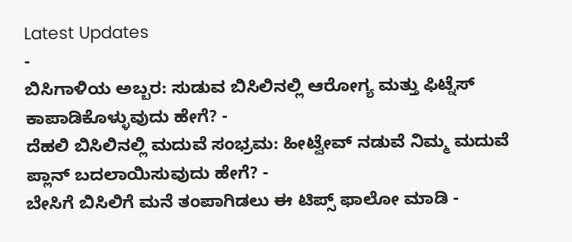Latest Updates
-
ಬಿಸಿಗಾಳಿಯ ಅಬ್ಬರ: ಸುಡುವ ಬಿಸಿಲಿನಲ್ಲಿ ಆರೋಗ್ಯ ಮತ್ತು ಫಿಟ್ನೆಸ್ ಕಾಪಾಡಿಕೊಳ್ಳುವುದು ಹೇಗೆ? -
ದೆಹಲಿ ಬಿಸಿಲಿನಲ್ಲಿ ಮದುವೆ ಸಂಭ್ರಮ: ಹೀಟ್ವೇವ್ ನಡುವೆ ನಿಮ್ಮ ಮದುವೆ ಪ್ಲಾನ್ ಬದಲಾಯಿಸುವುದು ಹೇಗೆ? -
ಬೇಸಿಗೆ ಬಿಸಿಲಿಗೆ ಮನೆ ತಂಪಾಗಿಡಲು ಈ ಟಿಪ್ಸ್ ಫಾಲೋ ಮಾಡಿ -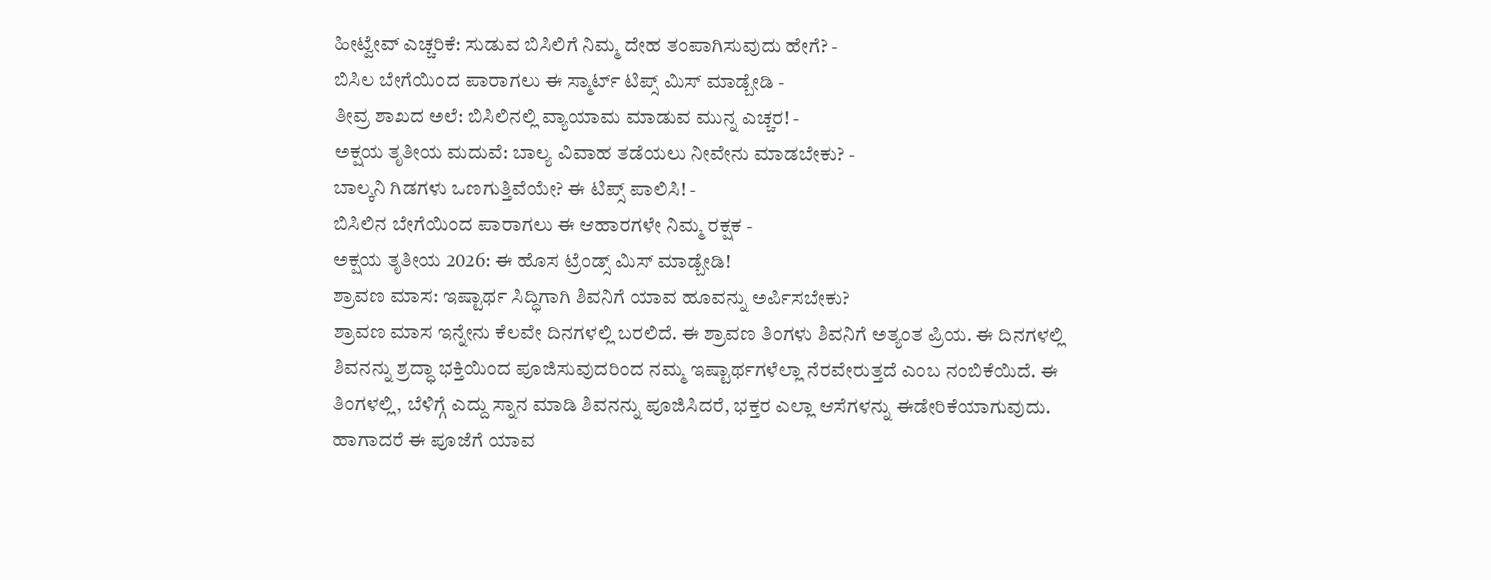ಹೀಟ್ವೇವ್ ಎಚ್ಚರಿಕೆ: ಸುಡುವ ಬಿಸಿಲಿಗೆ ನಿಮ್ಮ ದೇಹ ತಂಪಾಗಿಸುವುದು ಹೇಗೆ? -
ಬಿಸಿಲ ಬೇಗೆಯಿಂದ ಪಾರಾಗಲು ಈ ಸ್ಮಾರ್ಟ್ ಟಿಪ್ಸ್ ಮಿಸ್ ಮಾಡ್ಬೇಡಿ -
ತೀವ್ರ ಶಾಖದ ಅಲೆ: ಬಿಸಿಲಿನಲ್ಲಿ ವ್ಯಾಯಾಮ ಮಾಡುವ ಮುನ್ನ ಎಚ್ಚರ! -
ಅಕ್ಷಯ ತೃತೀಯ ಮದುವೆ: ಬಾಲ್ಯ ವಿವಾಹ ತಡೆಯಲು ನೀವೇನು ಮಾಡಬೇಕು? -
ಬಾಲ್ಕನಿ ಗಿಡಗಳು ಒಣಗುತ್ತಿವೆಯೇ? ಈ ಟಿಪ್ಸ್ ಪಾಲಿಸಿ! -
ಬಿಸಿಲಿನ ಬೇಗೆಯಿಂದ ಪಾರಾಗಲು ಈ ಆಹಾರಗಳೇ ನಿಮ್ಮ ರಕ್ಷಕ -
ಅಕ್ಷಯ ತೃತೀಯ 2026: ಈ ಹೊಸ ಟ್ರೆಂಡ್ಸ್ ಮಿಸ್ ಮಾಡ್ಬೇಡಿ!
ಶ್ರಾವಣ ಮಾಸ: ಇಷ್ಟಾರ್ಥ ಸಿದ್ಧಿಗಾಗಿ ಶಿವನಿಗೆ ಯಾವ ಹೂವನ್ನು ಅರ್ಪಿಸಬೇಕು?
ಶ್ರಾವಣ ಮಾಸ ಇನ್ನೇನು ಕೆಲವೇ ದಿನಗಳಲ್ಲಿ ಬರಲಿದೆ. ಈ ಶ್ರಾವಣ ತಿಂಗಳು ಶಿವನಿಗೆ ಅತ್ಯಂತ ಪ್ರಿಯ. ಈ ದಿನಗಳಲ್ಲಿ ಶಿವನನ್ನು ಶ್ರದ್ಧಾ ಭಕ್ತಿಯಿಂದ ಪೂಜಿಸುವುದರಿಂದ ನಮ್ಮ ಇಷ್ಟಾರ್ಥಗಳೆಲ್ಲಾ ನೆರವೇರುತ್ತದೆ ಎಂಬ ನಂಬಿಕೆಯಿದೆ. ಈ ತಿಂಗಳಲ್ಲಿ, ಬೆಳಿಗ್ಗೆ ಎದ್ದು ಸ್ನಾನ ಮಾಡಿ ಶಿವನನ್ನು ಪೂಜಿಸಿದರೆ, ಭಕ್ತರ ಎಲ್ಲಾ ಆಸೆಗಳನ್ನು ಈಡೇರಿಕೆಯಾಗುವುದು. ಹಾಗಾದರೆ ಈ ಪೂಜೆಗೆ ಯಾವ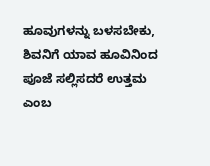ಹೂವುಗಳನ್ನು ಬಳಸಬೇಕು, ಶಿವನಿಗೆ ಯಾವ ಹೂವಿನಿಂದ ಪೂಜೆ ಸಲ್ಲಿಸದರೆ ಉತ್ತಮ ಎಂಬ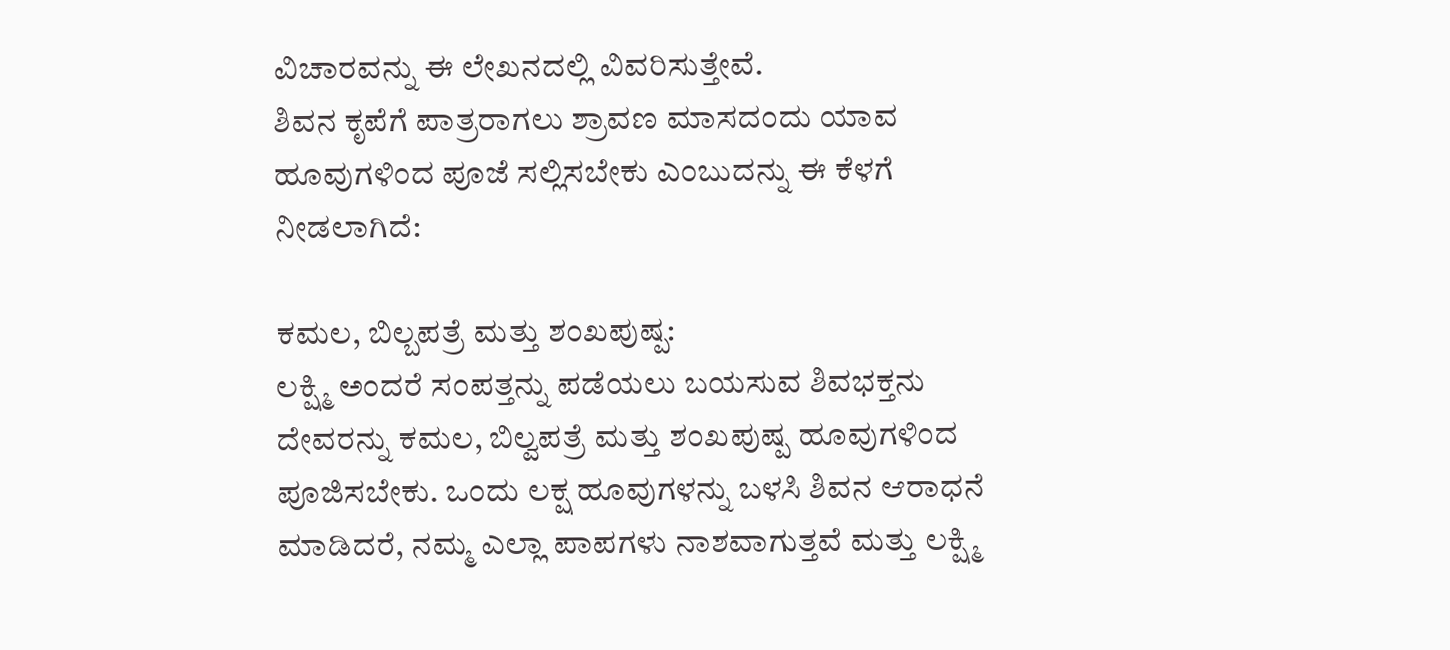ವಿಚಾರವನ್ನು ಈ ಲೇಖನದಲ್ಲಿ ವಿವರಿಸುತ್ತೇವೆ.
ಶಿವನ ಕೃಪೆಗೆ ಪಾತ್ರರಾಗಲು ಶ್ರಾವಣ ಮಾಸದಂದು ಯಾವ ಹೂವುಗಳಿಂದ ಪೂಜೆ ಸಲ್ಲಿಸಬೇಕು ಎಂಬುದನ್ನು ಈ ಕೆಳಗೆ ನೀಡಲಾಗಿದೆ:

ಕಮಲ, ಬಿಲ್ಬಪತ್ರೆ ಮತ್ತು ಶಂಖಪುಷ್ಪ:
ಲಕ್ಷ್ಮಿ ಅಂದರೆ ಸಂಪತ್ತನ್ನು ಪಡೆಯಲು ಬಯಸುವ ಶಿವಭಕ್ತನು ದೇವರನ್ನು ಕಮಲ, ಬಿಲ್ವಪತ್ರೆ ಮತ್ತು ಶಂಖಪುಷ್ಪ ಹೂವುಗಳಿಂದ ಪೂಜಿಸಬೇಕು. ಒಂದು ಲಕ್ಷ ಹೂವುಗಳನ್ನು ಬಳಸಿ ಶಿವನ ಆರಾಧನೆ ಮಾಡಿದರೆ, ನಮ್ಮ ಎಲ್ಲಾ ಪಾಪಗಳು ನಾಶವಾಗುತ್ತವೆ ಮತ್ತು ಲಕ್ಷ್ಮಿ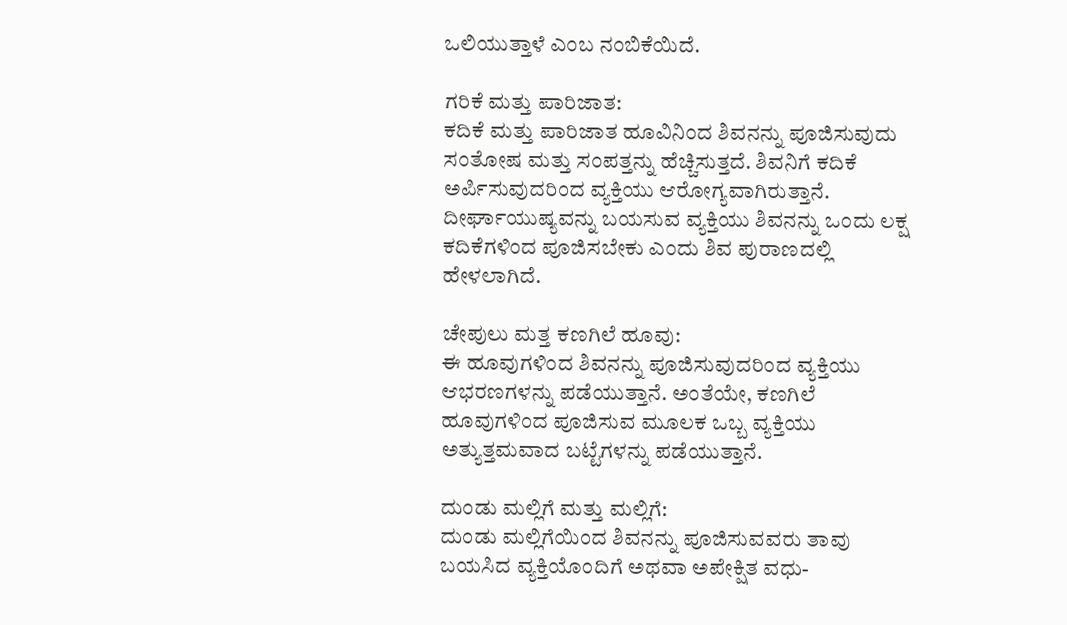ಒಲಿಯುತ್ತಾಳೆ ಎಂಬ ನಂಬಿಕೆಯಿದೆ.

ಗರಿಕೆ ಮತ್ತು ಪಾರಿಜಾತ:
ಕದಿಕೆ ಮತ್ತು ಪಾರಿಜಾತ ಹೂವಿನಿಂದ ಶಿವನನ್ನು ಪೂಜಿಸುವುದು ಸಂತೋಷ ಮತ್ತು ಸಂಪತ್ತನ್ನು ಹೆಚ್ಚಿಸುತ್ತದೆ. ಶಿವನಿಗೆ ಕದಿಕೆ ಅರ್ಪಿಸುವುದರಿಂದ ವ್ಯಕ್ತಿಯು ಆರೋಗ್ಯವಾಗಿರುತ್ತಾನೆ. ದೀರ್ಘಾಯುಷ್ಯವನ್ನು ಬಯಸುವ ವ್ಯಕ್ತಿಯು ಶಿವನನ್ನು ಒಂದು ಲಕ್ಷ ಕದಿಕೆಗಳಿಂದ ಪೂಜಿಸಬೇಕು ಎಂದು ಶಿವ ಪುರಾಣದಲ್ಲಿ ಹೇಳಲಾಗಿದೆ.

ಚೇಪುಲು ಮತ್ತ ಕಣಗಿಲೆ ಹೂವು:
ಈ ಹೂವುಗಳಿಂದ ಶಿವನನ್ನು ಪೂಜಿಸುವುದರಿಂದ ವ್ಯಕ್ತಿಯು ಆಭರಣಗಳನ್ನು ಪಡೆಯುತ್ತಾನೆ. ಅಂತೆಯೇ, ಕಣಗಿಲೆ ಹೂವುಗಳಿಂದ ಪೂಜಿಸುವ ಮೂಲಕ ಒಬ್ಬ ವ್ಯಕ್ತಿಯು ಅತ್ಯುತ್ತಮವಾದ ಬಟ್ಟೆಗಳನ್ನು ಪಡೆಯುತ್ತಾನೆ.

ದುಂಡು ಮಲ್ಲಿಗೆ ಮತ್ತು ಮಲ್ಲಿಗೆ:
ದುಂಡು ಮಲ್ಲಿಗೆಯಿಂದ ಶಿವನನ್ನು ಪೂಜಿಸುವವರು ತಾವು ಬಯಸಿದ ವ್ಯಕ್ತಿಯೊಂದಿಗೆ ಅಥವಾ ಅಪೇಕ್ಷಿತ ವಧು-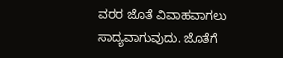ವರರ ಜೊತೆ ವಿವಾಹವಾಗಲು ಸಾದ್ಯವಾಗುವುದು. ಜೊತೆಗೆ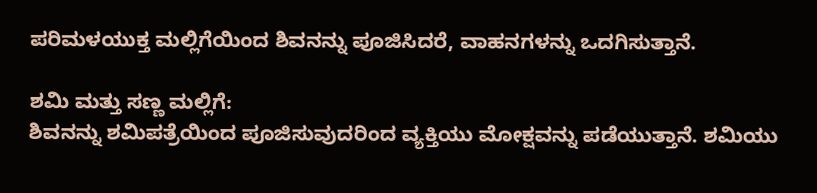ಪರಿಮಳಯುಕ್ತ ಮಲ್ಲಿಗೆಯಿಂದ ಶಿವನನ್ನು ಪೂಜಿಸಿದರೆ, ವಾಹನಗಳನ್ನು ಒದಗಿಸುತ್ತಾನೆ.

ಶಮಿ ಮತ್ತು ಸಣ್ಣ ಮಲ್ಲಿಗೆ:
ಶಿವನನ್ನು ಶಮಿಪತ್ರೆಯಿಂದ ಪೂಜಿಸುವುದರಿಂದ ವ್ಯಕ್ತಿಯು ಮೋಕ್ಷವನ್ನು ಪಡೆಯುತ್ತಾನೆ. ಶಮಿಯು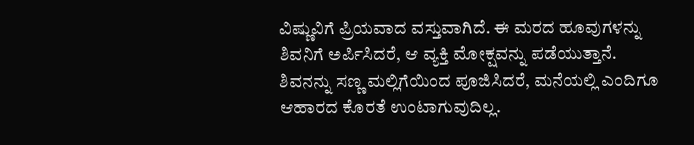ವಿಷ್ಣುವಿಗೆ ಪ್ರಿಯವಾದ ವಸ್ತುವಾಗಿದೆ. ಈ ಮರದ ಹೂವುಗಳನ್ನು ಶಿವನಿಗೆ ಅರ್ಪಿಸಿದರೆ, ಆ ವ್ಯಕ್ತಿ ಮೋಕ್ಷವನ್ನು ಪಡೆಯುತ್ತಾನೆ. ಶಿವನನ್ನು ಸಣ್ಣ ಮಲ್ಲಿಗೆಯಿಂದ ಪೂಜಿಸಿದರೆ, ಮನೆಯಲ್ಲಿ ಎಂದಿಗೂ ಆಹಾರದ ಕೊರತೆ ಉಂಟಾಗುವುದಿಲ್ಲ.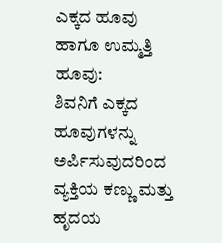ಎಕ್ಕದ ಹೂವು ಹಾಗೂ ಉಮ್ಮತ್ತಿ ಹೂವು:
ಶಿವನಿಗೆ ಎಕ್ಕದ ಹೂವುಗಳನ್ನು ಅರ್ಪಿಸುವುದರಿಂದ ವ್ಯಕ್ತಿಯ ಕಣ್ಣು ಮತ್ತು ಹೃದಯ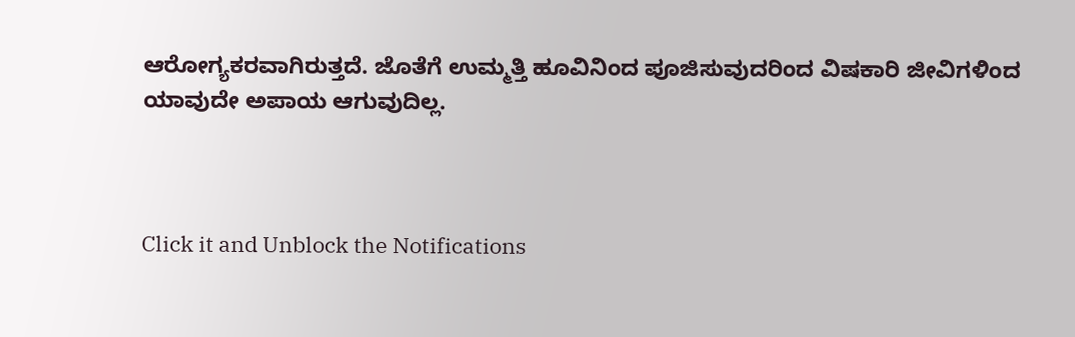ಆರೋಗ್ಯಕರವಾಗಿರುತ್ತದೆ. ಜೊತೆಗೆ ಉಮ್ಮತ್ತಿ ಹೂವಿನಿಂದ ಪೂಜಿಸುವುದರಿಂದ ವಿಷಕಾರಿ ಜೀವಿಗಳಿಂದ ಯಾವುದೇ ಅಪಾಯ ಆಗುವುದಿಲ್ಲ.



Click it and Unblock the Notifications